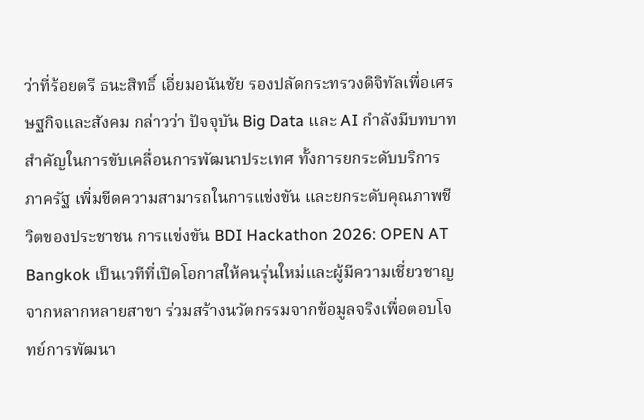ว่าที่ร้อยตรี ธนะสิทธิ์ เอี่ยมอนันชัย รองปลัดกระทรวงดิจิทัลเพื่อเศรษฐกิจและสังคม กล่าวว่า ปัจจุบัน Big Data และ AI กำลังมีบทบาทสำคัญในการขับเคลื่อนการพัฒนาประเทศ ทั้งการยกระดับบริการภาครัฐ เพิ่มขีดความสามารถในการแข่งขัน และยกระดับคุณภาพชีวิตของประชาชน การแข่งขัน BDI Hackathon 2026: OPEN AT Bangkok เป็นเวทีที่เปิดโอกาสให้คนรุ่นใหม่และผู้มีความเชี่ยวชาญจากหลากหลายสาขา ร่วมสร้างนวัตกรรมจากข้อมูลจริงเพื่อตอบโจทย์การพัฒนา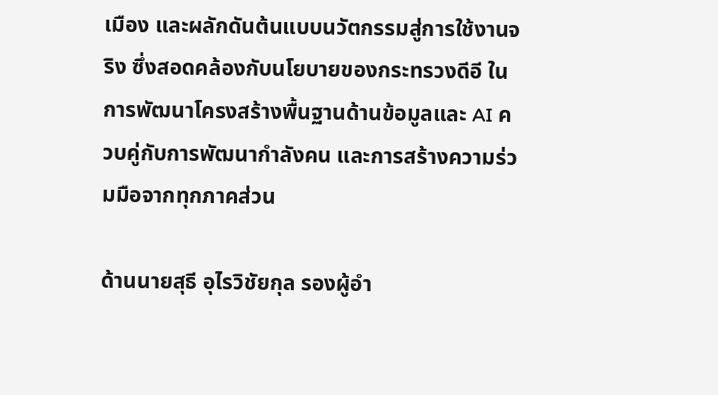เมือง และผลักดันต้นแบบนวัตกรรมสู่การใช้งานจริง ซึ่งสอดคล้องกับนโยบายของกระทรวงดีอี ในการพัฒนาโครงสร้างพื้นฐานด้านข้อมูลและ AI ควบคู่กับการพัฒนากำลังคน และการสร้างความร่วมมือจากทุกภาคส่วน

ด้านนายสุธี อุไรวิชัยกุล รองผู้อำ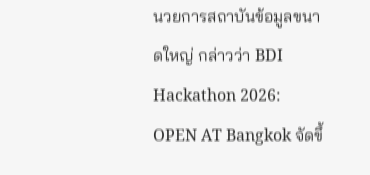นวยการสถาบันข้อมูลขนาดใหญ่ กล่าวว่า BDI Hackathon 2026: OPEN AT Bangkok จัดขึ้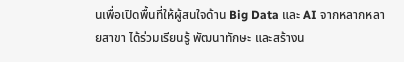นเพื่อเปิดพื้นที่ให้ผู้สนใจด้าน Big Data และ AI จากหลากหลายสาขา ได้ร่วมเรียนรู้ พัฒนาทักษะ และสร้างน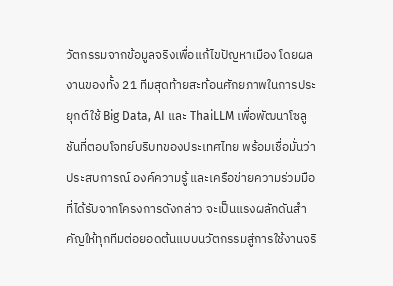วัตกรรมจากข้อมูลจริงเพื่อแก้ไขปัญหาเมือง โดยผลงานของทั้ง 21 ทีมสุดท้ายสะท้อนศักยภาพในการประยุกต์ใช้ Big Data, AI และ ThaiLLM เพื่อพัฒนาโซลูชันที่ตอบโจทย์บริบทของประเทศไทย พร้อมเชื่อมั่นว่าประสบการณ์ องค์ความรู้ และเครือข่ายความร่วมมือที่ได้รับจากโครงการดังกล่าว จะเป็นแรงผลักดันสำคัญให้ทุกทีมต่อยอดต้นแบบนวัตกรรมสู่การใช้งานจริ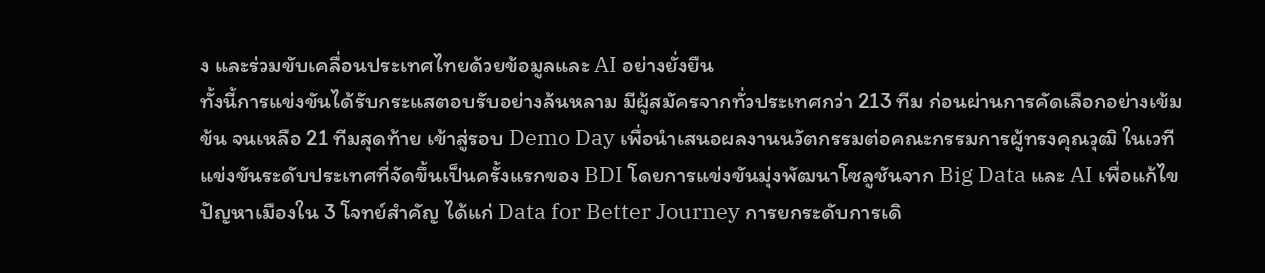ง และร่วมขับเคลื่อนประเทศไทยด้วยข้อมูลและ AI อย่างยั่งยืน
ทั้งนี้การแข่งขันได้รับกระแสตอบรับอย่างล้นหลาม มีผู้สมัครจากทั่วประเทศกว่า 213 ทีม ก่อนผ่านการคัดเลือกอย่างเข้มข้น จนเหลือ 21 ทีมสุดท้าย เข้าสู่รอบ Demo Day เพื่อนำเสนอผลงานนวัตกรรมต่อคณะกรรมการผู้ทรงคุณวุฒิ ในเวทีแข่งขันระดับประเทศที่จัดขึ้นเป็นครั้งแรกของ BDI โดยการแข่งขันมุ่งพัฒนาโซลูชันจาก Big Data และ AI เพื่อแก้ไขปัญหาเมืองใน 3 โจทย์สำคัญ ได้แก่ Data for Better Journey การยกระดับการเดิ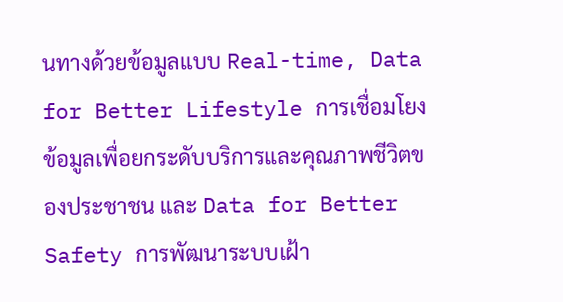นทางด้วยข้อมูลแบบ Real-time, Data for Better Lifestyle การเชื่อมโยงข้อมูลเพื่อยกระดับบริการและคุณภาพชีวิตของประชาชน และ Data for Better Safety การพัฒนาระบบเฝ้า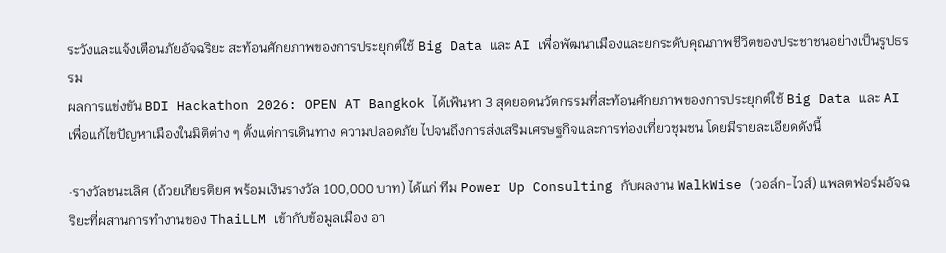ระวังและแจ้งเตือนภัยอัจฉริยะ สะท้อนศักยภาพของการประยุกต์ใช้ Big Data และ AI เพื่อพัฒนาเมืองและยกระดับคุณภาพชีวิตของประชาชนอย่างเป็นรูปธรรม
ผลการแข่งขัน BDI Hackathon 2026: OPEN AT Bangkok ได้เฟ้นหา 3 สุดยอดนวัตกรรมที่สะท้อนศักยภาพของการประยุกต์ใช้ Big Data และ AI เพื่อแก้ไขปัญหาเมืองในมิติต่าง ๆ ตั้งแต่การเดินทาง ความปลอดภัย ไปจนถึงการส่งเสริมเศรษฐกิจและการท่องเที่ยวชุมชน โดยมีรายละเอียดดังนี้

·รางวัลชนะเลิศ (ถ้วยเกียรติยศ พร้อมเงินรางวัล 100,000 บาท) ได้แก่ ทีม Power Up Consulting กับผลงาน WalkWise (วอล์ก-ไวส์) แพลตฟอร์มอัจฉริยะที่ผสานการทำงานของ ThaiLLM เข้ากับข้อมูลเมือง อา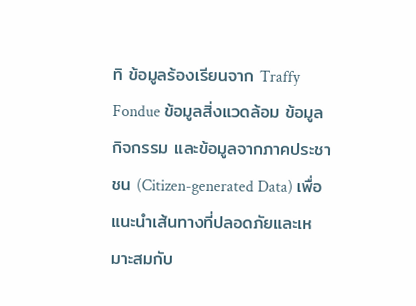ทิ ข้อมูลร้องเรียนจาก Traffy Fondue ข้อมูลสิ่งแวดล้อม ข้อมูลกิจกรรม และข้อมูลจากภาคประชาชน (Citizen-generated Data) เพื่อแนะนำเส้นทางที่ปลอดภัยและเหมาะสมกับ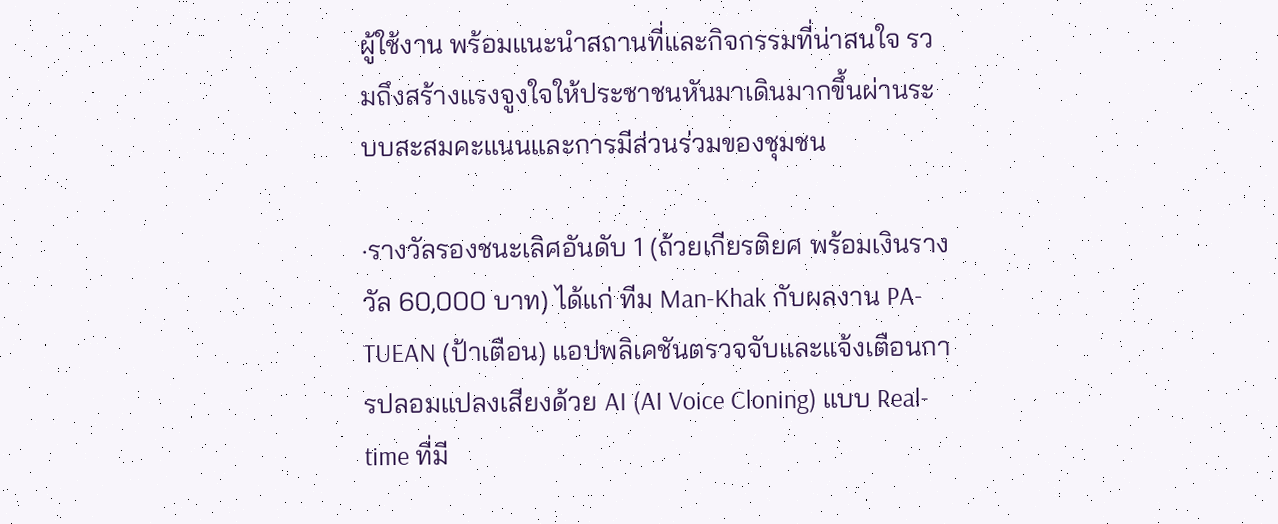ผู้ใช้งาน พร้อมแนะนำสถานที่และกิจกรรมที่น่าสนใจ รวมถึงสร้างแรงจูงใจให้ประชาชนหันมาเดินมากขึ้นผ่านระบบสะสมคะแนนและการมีส่วนร่วมของชุมชน

·รางวัลรองชนะเลิศอันดับ 1 (ถ้วยเกียรติยศ พร้อมเงินรางวัล 60,000 บาท) ได้แก่ ทีม Man-Khak กับผลงาน PA-TUEAN (ป้าเตือน) แอปพลิเคชันตรวจจับและแจ้งเตือนการปลอมแปลงเสียงด้วย AI (AI Voice Cloning) แบบ Real-time ที่มี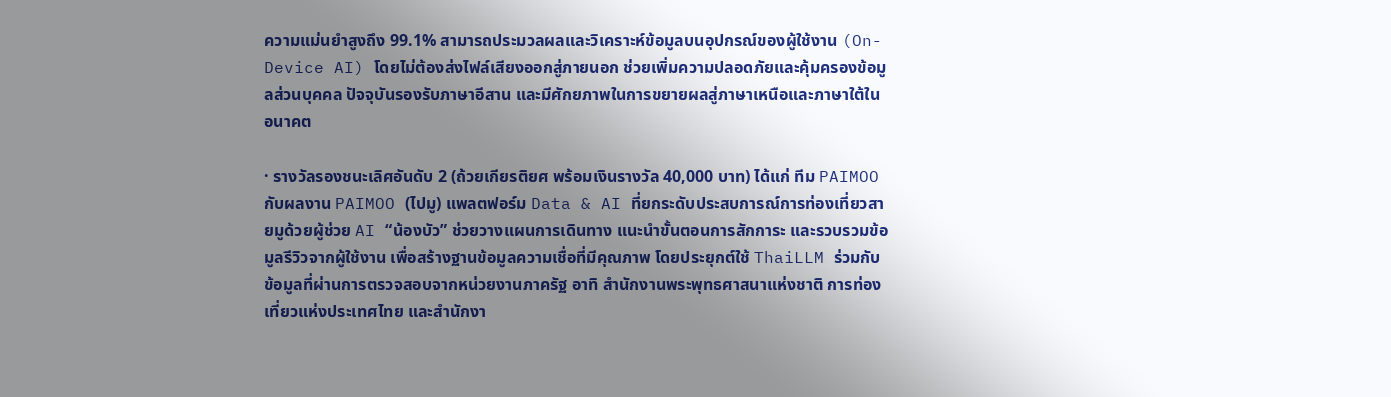ความแม่นยำสูงถึง 99.1% สามารถประมวลผลและวิเคราะห์ข้อมูลบนอุปกรณ์ของผู้ใช้งาน (On-Device AI) โดยไม่ต้องส่งไฟล์เสียงออกสู่ภายนอก ช่วยเพิ่มความปลอดภัยและคุ้มครองข้อมูลส่วนบุคคล ปัจจุบันรองรับภาษาอีสาน และมีศักยภาพในการขยายผลสู่ภาษาเหนือและภาษาใต้ในอนาคต

· รางวัลรองชนะเลิศอันดับ 2 (ถ้วยเกียรติยศ พร้อมเงินรางวัล 40,000 บาท) ได้แก่ ทีม PAIMOO กับผลงาน PAIMOO (ไปมู) แพลตฟอร์ม Data & AI ที่ยกระดับประสบการณ์การท่องเที่ยวสายมูด้วยผู้ช่วย AI “น้องบัว” ช่วยวางแผนการเดินทาง แนะนำขั้นตอนการสักการะ และรวบรวมข้อมูลรีวิวจากผู้ใช้งาน เพื่อสร้างฐานข้อมูลความเชื่อที่มีคุณภาพ โดยประยุกต์ใช้ ThaiLLM ร่วมกับข้อมูลที่ผ่านการตรวจสอบจากหน่วยงานภาครัฐ อาทิ สำนักงานพระพุทธศาสนาแห่งชาติ การท่องเที่ยวแห่งประเทศไทย และสำนักงา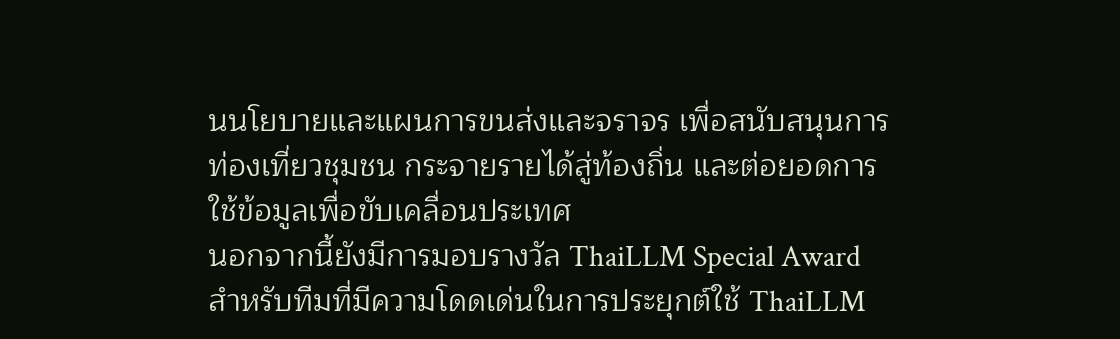นนโยบายและแผนการขนส่งและจราจร เพื่อสนับสนุนการท่องเที่ยวชุมชน กระจายรายได้สู่ท้องถิ่น และต่อยอดการใช้ข้อมูลเพื่อขับเคลื่อนประเทศ
นอกจากนี้ยังมีการมอบรางวัล ThaiLLM Special Award สำหรับทีมที่มีความโดดเด่นในการประยุกต์ใช้ ThaiLLM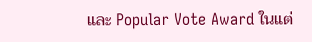และ Popular Vote Award ในแต่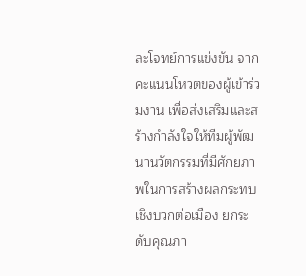ละโจทย์การแข่งขัน จากคะแนนโหวตของผู้เข้าร่วมงาน เพื่อส่งเสริมและสร้างกำลังใจให้ทีมผู้พัฒนานวัตกรรมที่มีศักยภาพในการสร้างผลกระทบเชิงบวกต่อเมือง ยกระดับคุณภา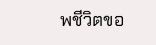พชีวิตขอ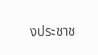งประชาช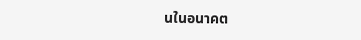นในอนาคต